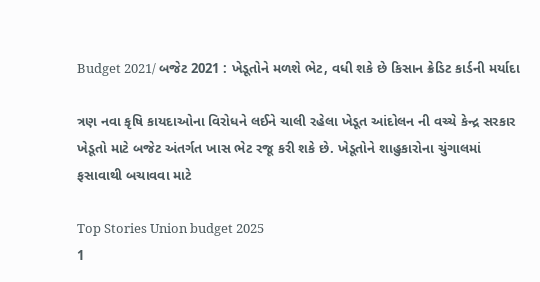Budget 2021/ બજેટ 2021 : ખેડૂતોને મળશે ભેટ, વધી શકે છે કિસાન ક્રેડિટ કાર્ડની મર્યાદા

ત્રણ નવા કૃષિ કાયદાઓના વિરોધને લઈને ચાલી રહેલા ખેડૂત આંદોલન ની વચ્ચે કેન્દ્ર સરકાર ખેડૂતો માટે બજેટ અંતર્ગત ખાસ ભેટ રજૂ કરી શકે છે. ખેડૂતોને શાહુકારોના ચુંગાલમાં ફસાવાથી બચાવવા માટે

Top Stories Union budget 2025
1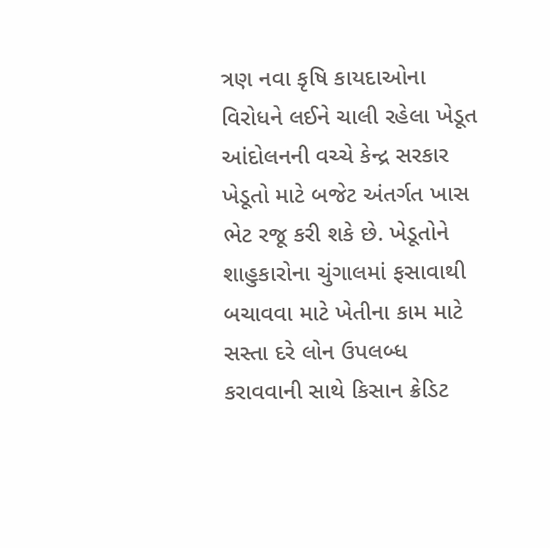ત્રણ નવા કૃષિ કાયદાઓના વિરોધને લઈને ચાલી રહેલા ખેડૂત આંદોલનની વચ્ચે કેન્દ્ર સરકાર ખેડૂતો માટે બજેટ અંતર્ગત ખાસ ભેટ રજૂ કરી શકે છે. ખેડૂતોને શાહુકારોના ચુંગાલમાં ફસાવાથી બચાવવા માટે ખેતીના કામ માટે સસ્તા દરે લોન ઉપલબ્ધ કરાવવાની સાથે કિસાન ક્રેડિટ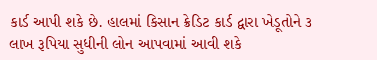કાર્ડ આપી શકે છે. હાલમાં કિસાન ક્રેડિટ કાર્ડ દ્વારા ખેડૂતોને ૩ લાખ રૂપિયા સુધીની લોન આપવામાં આવી શકે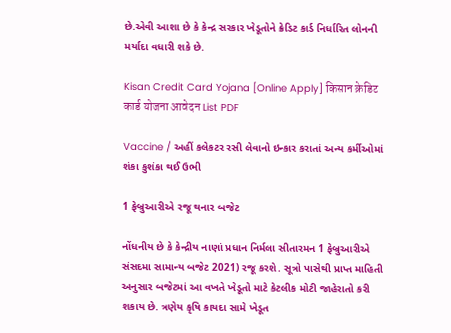છે.એવી આશા છે કે કેન્દ્ર સરકાર ખેડૂતોને ક્રેડિટ કાર્ડ નિર્ધારિત લોનની મર્યાદા વધારી શકે છે.

Kisan Credit Card Yojana [Online Apply] किसान क्रेडिट कार्ड योजना आवेदन List PDF

Vaccine / અહીં કલેકટર રસી લેવાનો ઇન્કાર કરાતાં અન્ય કર્મીઓમાં શંકા કુશંકા થઈ ઉભી

1 ફેબ્રુઆરીએ રજૂ થનાર બજેટ

નોંધનીય છે કે કેન્દ્રીય નાણાં પ્રધાન નિર્મલા સીતારમન 1 ફેબ્રુઆરીએ સંસદમા સામાન્ય બજેટ 2021) રજૂ કરશે. સૂત્રો પાસેથી પ્રાપ્ત માહિતી અનુસાર બજેટમાં આ વખતે ખેડૂતો માટે કેટલીક મોટી જાહેરાતો કરી શકાય છે. ત્રણેય કૃષિ કાયદા સામે ખેડૂત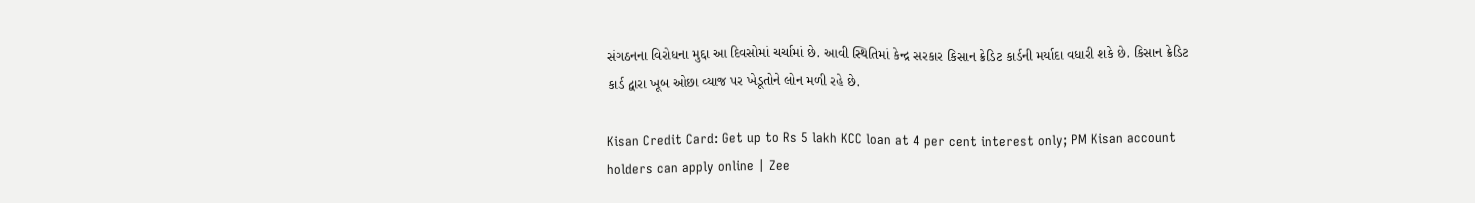સંગઠનના વિરોધના મુદ્દા આ દિવસોમાં ચર્ચામાં છે. આવી સ્થિતિમાં કેન્દ્ર સરકાર કિસાન ક્રેડિટ કાર્ડની મર્યાદા વધારી શકે છે. કિસાન ક્રેડિટ કાર્ડ દ્વારા ખૂબ ઓછા વ્યાજ પર ખેડૂતોને લોન મળી રહે છે.

Kisan Credit Card: Get up to Rs 5 lakh KCC loan at 4 per cent interest only; PM Kisan account holders can apply online | Zee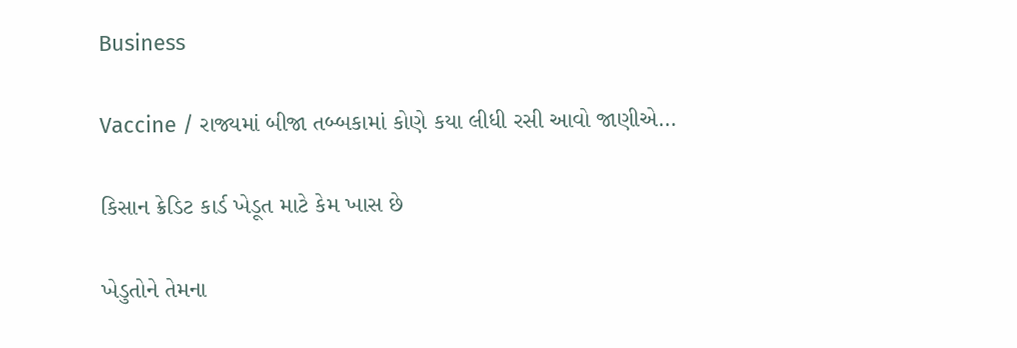Business

Vaccine / રાજ્યમાં બીજા તબ્બકામાં કોણે કયા લીધી રસી આવો જાણીએ…

કિસાન ક્રેડિટ કાર્ડ ખેડૂત માટે કેમ ખાસ છે

ખેડુતોને તેમના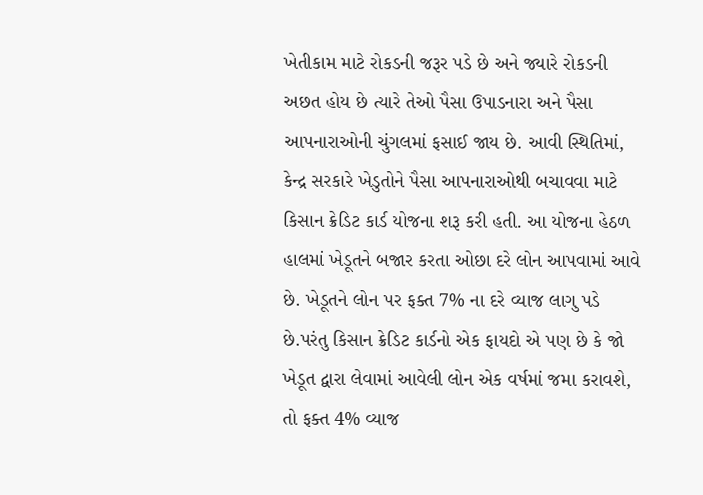ખેતીકામ માટે રોકડની જરૂર પડે છે અને જ્યારે રોકડની અછત હોય છે ત્યારે તેઓ પૈસા ઉપાડનારા અને પૈસા આપનારાઓની ચુંગલમાં ફસાઈ જાય છે. આવી સ્થિતિમાં, કેન્દ્ર સરકારે ખેડુતોને પૈસા આપનારાઓથી બચાવવા માટે કિસાન ક્રેડિટ કાર્ડ યોજના શરૂ કરી હતી. આ યોજના હેઠળ હાલમાં ખેડૂતને બજાર કરતા ઓછા દરે લોન આપવામાં આવે છે. ખેડૂતને લોન પર ફક્ત 7% ના દરે વ્યાજ લાગુ પડે છે.પરંતુ કિસાન ક્રેડિટ કાર્ડનો એક ફાયદો એ પણ છે કે જો ખેડૂત દ્વારા લેવામાં આવેલી લોન એક વર્ષમાં જમા કરાવશે, તો ફક્ત 4% વ્યાજ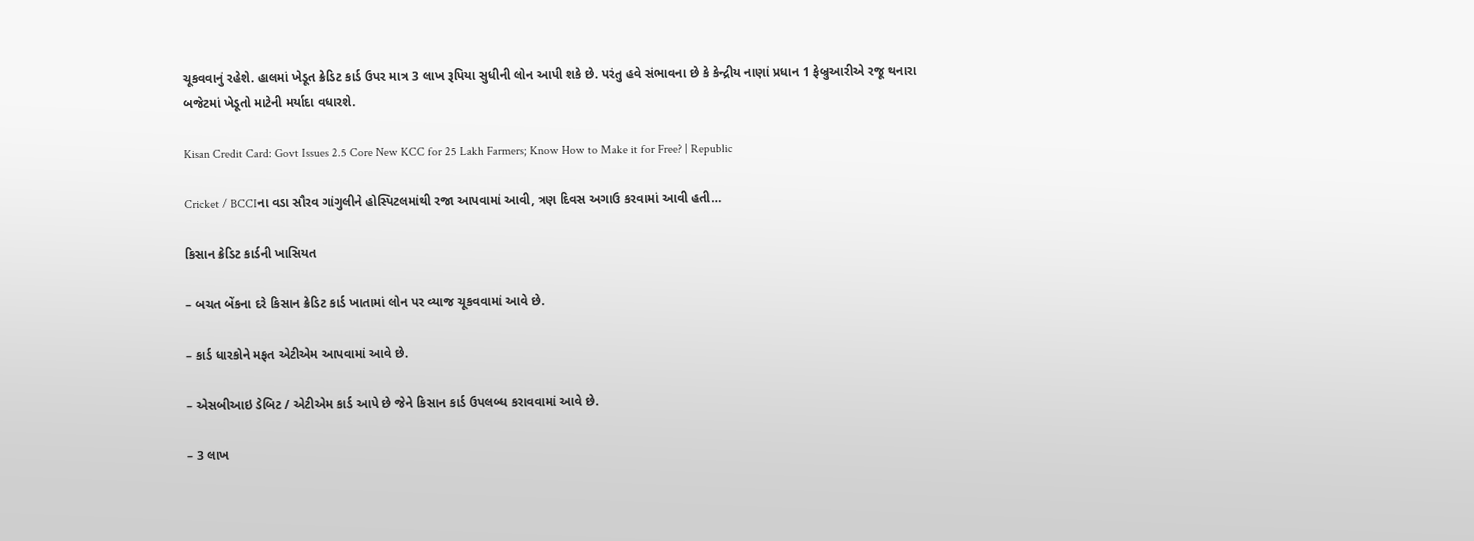ચૂકવવાનું રહેશે. હાલમાં ખેડૂત ક્રેડિટ કાર્ડ ઉપર માત્ર 3 લાખ રૂપિયા સુધીની લોન આપી શકે છે. પરંતુ હવે સંભાવના છે કે કેન્દ્રીય નાણાં પ્રધાન 1 ફેબ્રુઆરીએ રજૂ થનારા બજેટમાં ખેડૂતો માટેની મર્યાદા વધારશે.

Kisan Credit Card: Govt Issues 2.5 Core New KCC for 25 Lakh Farmers; Know How to Make it for Free? | Republic

Cricket / BCCIના વડા સૌરવ ગાંગુલીને હોસ્પિટલમાંથી રજા આપવામાં આવી, ત્રણ દિવસ અગાઉ કરવામાં આવી હતી…

કિસાન ક્રેડિટ કાર્ડની ખાસિયત

– બચત બેંકના દરે કિસાન ક્રેડિટ કાર્ડ ખાતામાં લોન પર વ્યાજ ચૂકવવામાં આવે છે.

– કાર્ડ ધારકોને મફત એટીએમ આપવામાં આવે છે.

– એસબીઆઇ ડેબિટ / એટીએમ કાર્ડ આપે છે જેને કિસાન કાર્ડ ઉપલબ્ધ કરાવવામાં આવે છે.

– 3 લાખ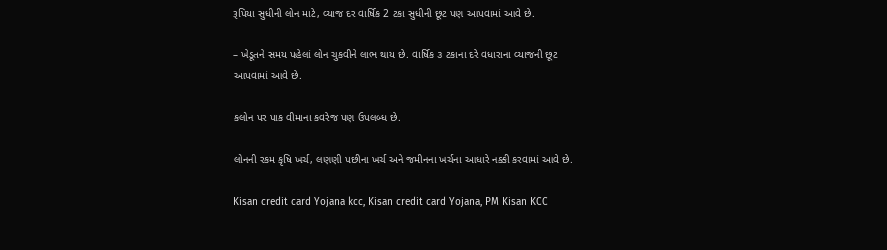રૂપિયા સુધીની લોન માટે, વ્યાજ દર વાર્ષિક 2 ટકા સુધીની છૂટ પણ આપવામાં આવે છે.

– ખેડૂતને સમય પહેલાં લોન ચુકવીને લાભ થાય છે. વાર્ષિક ૩ ટકાના દરે વધારાના વ્યાજની છૂટ આપવામાં આવે છે.

કલોન પર પાક વીમાના કવરેજ પણ ઉપલબ્ધ છે.

લોનની રકમ કૃષિ ખર્ચ, લણણી પછીના ખર્ચ અને જમીનના ખર્ચના આધારે નક્કી કરવામાં આવે છે.

Kisan credit card Yojana kcc, Kisan credit card Yojana, PM Kisan KCC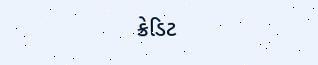ક્રેડિટ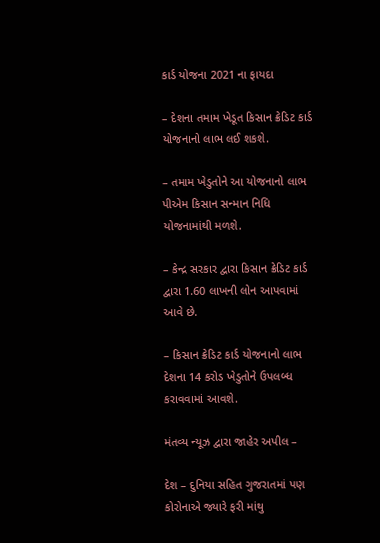કાર્ડ યોજના 2021 ના ફાયદા

– દેશના તમામ ખેડૂત કિસાન ક્રેડિટ કાર્ડ યોજનાનો લાભ લઈ શકશે.

– તમામ ખેડુતોને આ યોજનાનો લાભ પીએમ કિસાન સન્માન નિધિ યોજનામાંથી મળશે.

– કેન્દ્ર સરકાર દ્વારા કિસાન ક્રેડિટ કાર્ડ દ્વારા 1.60 લાખની લોન આપવામાં આવે છે.

– કિસાન ક્રેડિટ કાર્ડ યોજનાનો લાભ દેશના 14 કરોડ ખેડુતોને ઉપલબ્ધ કરાવવામાં આવશે.

મંતવ્ય ન્યૂઝ દ્વારા જાહેર અપીલ –

દેશ – દુનિયા સહિત ગુજરાતમાં પણ કોરોનાએ જ્યારે ફરી માંથુ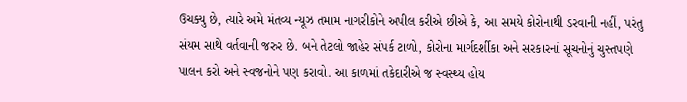ઉચક્યુ છે, ત્યારે અમે મંતવ્ય ન્યૂઝ તમામ નાગરીકોને અપીલ કરીએ છીએ કે, આ સમયે કોરોનાથી ડરવાની નહીં, પરંતુ સંયમ સાથે વર્તવાની જરુર છે. બને તેટલો જાહેર સંપર્ક ટાળો, કોરોના માર્ગદર્શીકા અને સરકારનાં સૂચનોનું ચુસ્તપણે પાલન કરો અને સ્વજનોને પણ કરાવો. આ કાળમાં તકેદારીએ જ સ્વસ્થ્ય હોય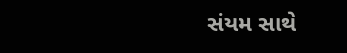સંયમ સાથે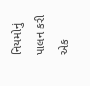નિયમોનું પાલન કરી એક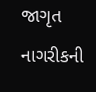જાગૃત નાગરીકની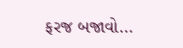ફરજ બજાવો…